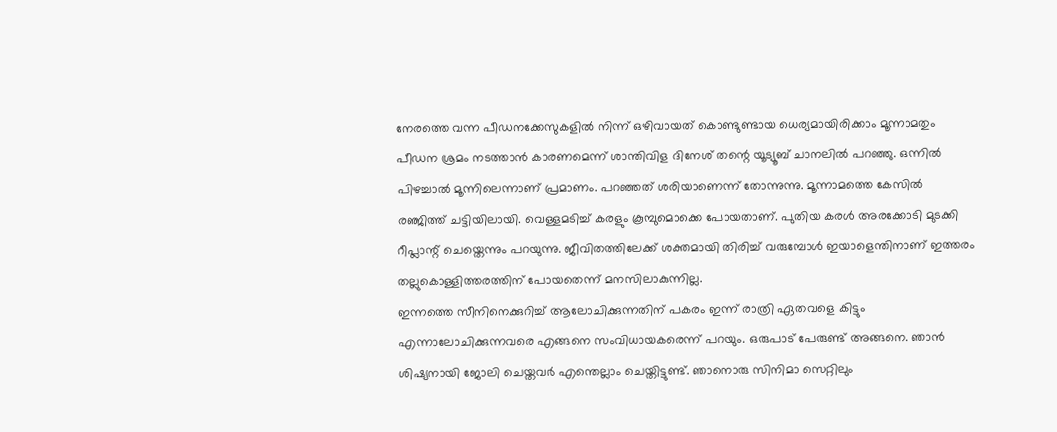നേരത്തെ വന്ന പീഡനക്കേസുകളിൽ നിന്ന് ഒഴിവായത് കൊണ്ടുണ്ടായ ധെര്യമായിരിക്കാം മൂന്നാമതും പീഡന ശ്രമം നടത്താൻ കാരണമെന്ന് ശാന്തിവിള ദിനേശ് തന്റെ യൂട്യൂബ് ചാനലിൽ പറഞ്ഞു. ഒന്നിൽ പിഴച്ചാൽ മൂന്നിലെന്നാണ് പ്രമാണം. പറഞ്ഞത് ശരിയാണെന്ന് തോന്നുന്നു. മൂന്നാമത്തെ കേസിൽ രഞ്ജിത്ത് ചട്ടിയിലായി. വെള്ളമടിച്ച് കരളും കൂമ്പുമൊക്കെ പോയതാണ്. പുതിയ കരൾ അരക്കോടി മുടക്കി റീപ്ലാന്റ് ചെയ്തെന്നും പറയുന്നു. ജീവിതത്തിലേക്ക് ശക്തമായി തിരിച്ച് വരുമ്പോൾ ഇയാളെന്തിനാണ് ഇത്തരം തല്ലുകൊള്ളിത്തരത്തിന് പോയതെന്ന് മനസിലാകുന്നില്ല.
ഇന്നത്തെ സീനിനെക്കുറിച്ച് ആലോചിക്കുന്നതിന് പകരം ഇന്ന് രാത്രി ഏതവളെ കിട്ടും എന്നാലോചിക്കുന്നവരെ എങ്ങനെ സംവിധായകരെന്ന് പറയും. ഒരുപാട് പേരുണ്ട് അങ്ങനെ. ഞാൻ ശിഷ്യനായി ജോലി ചെയ്തവർ എന്തെല്ലാം ചെയ്തിട്ടുണ്ട്. ഞാനൊരു സിനിമാ സെറ്റിലും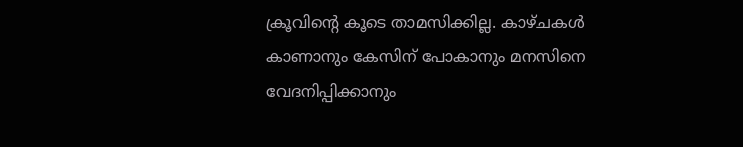ക്രൂവിന്റെ കൂടെ താമസിക്കില്ല. കാഴ്ചകൾ കാണാനും കേസിന് പോകാനും മനസിനെ വേദനിപ്പിക്കാനും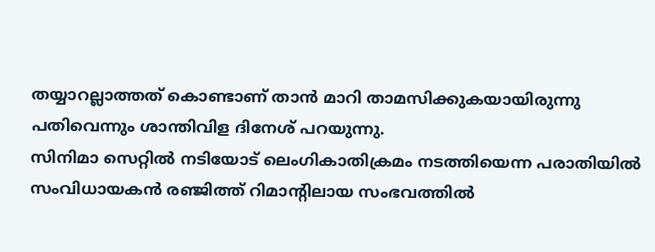തയ്യാറല്ലാത്തത് കൊണ്ടാണ് താൻ മാറി താമസിക്കുകയായിരുന്നു പതിവെന്നും ശാന്തിവിള ദിനേശ് പറയുന്നു.
സിനിമാ സെറ്റിൽ നടിയോട് ലെംഗികാതിക്രമം നടത്തിയെന്ന പരാതിയിൽ സംവിധായകൻ രഞ്ജിത്ത് റിമാന്റിലായ സംഭവത്തിൽ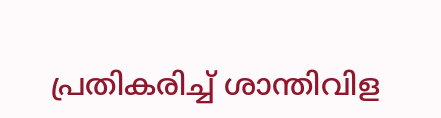പ്രതികരിച്ച് ശാന്തിവിള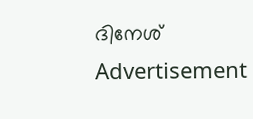ദിനേശ്
Advertisement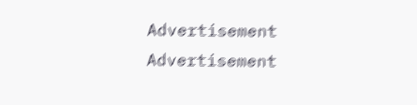Advertisement
Advertisement